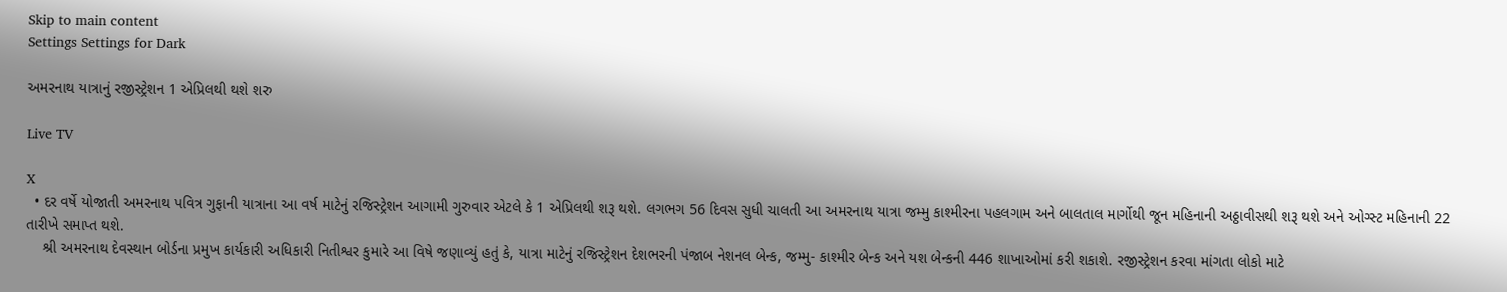Skip to main content
Settings Settings for Dark

અમરનાથ યાત્રાનું રજીસ્ટ્રેશન 1 એપ્રિલથી થશે શરુ

Live TV

X
  • દર વર્ષે યોજાતી અમરનાથ પવિત્ર ગુફાની યાત્રાના આ વર્ષ માટેનું રજિસ્ટ્રેશન આગામી ગુરુવાર એટલે કે 1 એપ્રિલથી શરૂ થશે. લગભગ 56 દિવસ સુધી ચાલતી આ અમરનાથ યાત્રા જમ્મુ કાશ્મીરના પહલગામ અને બાલતાલ માર્ગોથી જૂન મહિનાની અઠ્ઠાવીસથી શરૂ થશે અને ઓગ્સ્ટ મહિનાની 22 તારીખે સમાપ્ત થશે.
    શ્રી અમરનાથ દેવસ્થાન બોર્ડના પ્રમુખ કાર્યકારી અધિકારી નિતીશ્વર કુમારે આ વિષે જણાવ્યું હતું કે, યાત્રા માટેનું રજિસ્ટ્રેશન દેશભરની પંજાબ નેશનલ બેન્ક, જમ્મુ- કાશ્મીર બેન્ક અને યશ બેન્કની 446 શાખાઓમાં કરી શકાશે. રજીસ્ટ્રેશન કરવા માંગતા લોકો માટે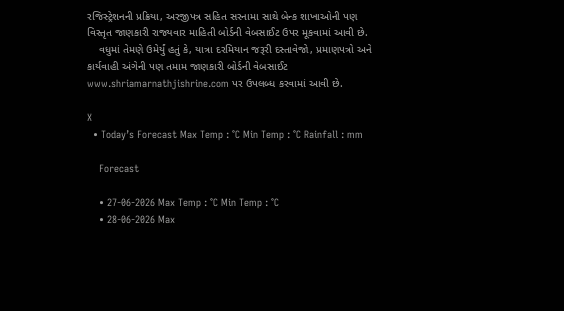રજિસ્ટ્રેશનની પ્રક્રિયા, અરજીપત્ર સહિત સરનામા સાથે બેન્ક શાખાઓની પણ વિસ્તૃત જાણકારી રાજ્યવાર માહિતી બોર્ડની વેબસાઈટ ઉપર મૂકવામાં આવી છે.
    વધુમાં તેમણે ઉમેર્યું હતું કે, યાત્રા દરમિયાન જરૂરી દસ્તાવેજો, પ્રમાણપત્રો અને કાર્યવાહી અંગેની પણ તમામ જાણકારી બોર્ડની વેબસાઈટ www.shriamarnathjishrine.com પર ઉપલબ્ધ કરવામાં આવી છે.

X
  • Today’s Forecast Max Temp : °C Min Temp : °C Rainfall : mm

    Forecast

    • 27-06-2026 Max Temp : °C Min Temp : °C
    • 28-06-2026 Max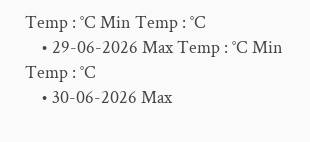Temp : °C Min Temp : °C
    • 29-06-2026 Max Temp : °C Min Temp : °C
    • 30-06-2026 Max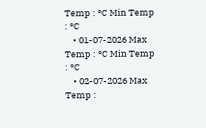Temp : °C Min Temp : °C
    • 01-07-2026 Max Temp : °C Min Temp : °C
    • 02-07-2026 Max Temp :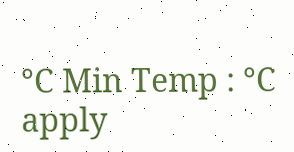°C Min Temp : °C
apply